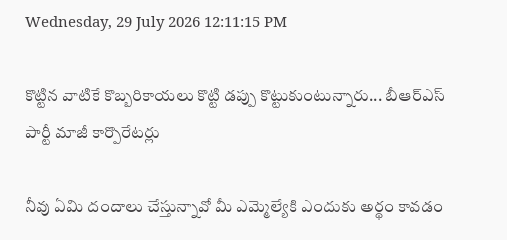Wednesday, 29 July 2026 12:11:15 PM

కొట్టిన వాటికే కొబ్బరికాయలు కొట్టి డప్పు కొట్టుకుంటున్నారు... బీఆర్ఎస్ పార్టీ మాజీ కార్పొరేటర్లు

నీవు ఏమి దందాలు చేస్తున్నావో మీ ఎమ్మెల్యేకి ఎందుకు అర్థం కావడం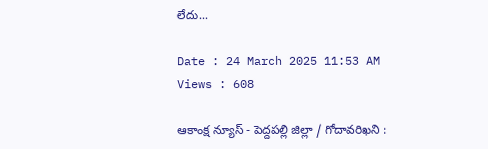లేదు...

Date : 24 March 2025 11:53 AM Views : 608

ఆకాంక్ష న్యూస్ - పెద్దపల్లి జిల్లా / గోదావరిఖని :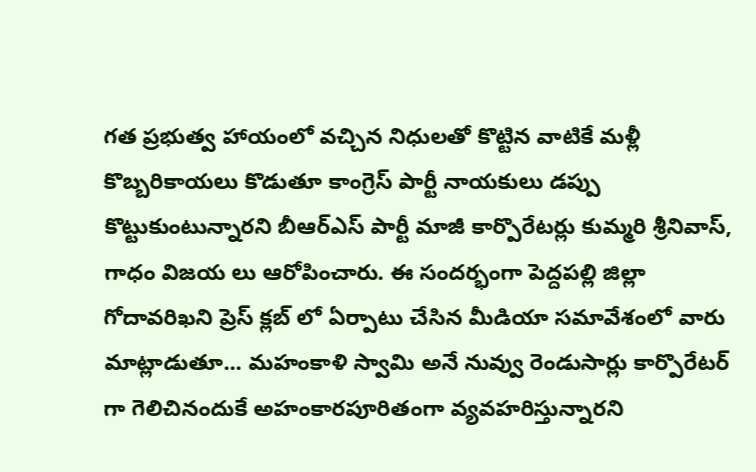గత ప్రభుత్వ హాయంలో వచ్చిన నిధులతో కొట్టిన వాటికే మళ్లీ కొబ్బరికాయలు కొడుతూ కాంగ్రెస్ పార్టీ నాయకులు డప్పు కొట్టుకుంటున్నారని బీఆర్ఎస్ పార్టీ మాజీ కార్పొరేటర్లు కుమ్మరి శ్రీనివాస్, గాధం విజయ లు ఆరోపించారు. ఈ సందర్భంగా పెద్దపల్లి జిల్లా గోదావరిఖని ప్రెస్ క్లబ్ లో ఏర్పాటు చేసిన మీడియా సమావేశంలో వారు మాట్లాడుతూ... మహంకాళి స్వామి అనే నువ్వు రెండుసార్లు కార్పొరేటర్ గా గెలిచినందుకే అహంకారపూరితంగా వ్యవహరిస్తున్నారని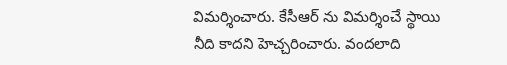విమర్శించారు. కేసీఆర్ ను విమర్శించే స్థాయి నీది కాదని హెచ్చరించారు. వందలాది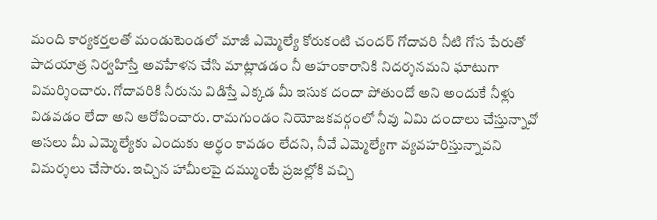మంది కార్యకర్తలతో మండుటెండలో మాజీ ఎమ్మెల్యే కోరుకంటి చందర్ గోదావరి నీటి గోస పేరుతో పాదయాత్ర నిర్వహిస్తే అవహేళన చేసి మాట్లాడడం నీ అహంకారానికి నిదర్శనమని ఘాటుగా విమర్శించారు. గోదావరికి నీరును విడిస్తే ఎక్కడ మీ ఇసుక దందా పోతుందో అని అందుకే నీళ్లు విడవడం లేదా అని ఆరోపించారు. రామగుండం నియోజకవర్గంలో నీవు ఏమి దందాలు చేస్తున్నావో అసలు మీ ఎమ్మెల్యేకు ఎందుకు అర్థం కావడం లేదని, నీవే ఎమ్మెల్యేగా వ్యవహరిస్తున్నావని విమర్శలు చేసారు. ఇచ్చిన హామీలపై దమ్ముంటే ప్రజల్లోకి వచ్చి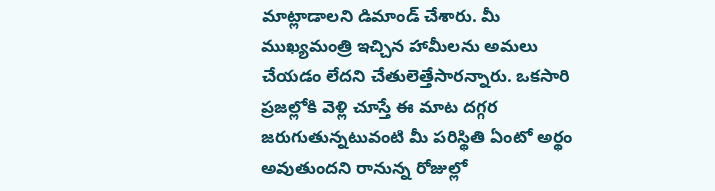మాట్లాడాలని డిమాండ్ చేశారు. మీ ముఖ్యమంత్రి ఇచ్చిన హామీలను అమలు చేయడం లేదని చేతులెత్తేసారన్నారు. ఒకసారి ప్రజల్లోకి వెళ్లి చూస్తే ఈ మాట దగ్గర జరుగుతున్నటువంటి మీ పరిస్థితి ఏంటో అర్థం అవుతుందని రానున్న రోజుల్లో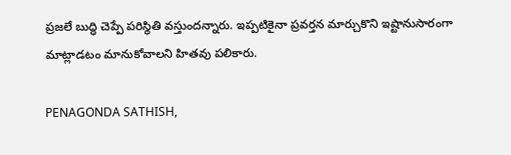ప్రజలే బుద్ధి చెప్పే పరిస్థితి వస్తుందన్నారు. ఇప్పటికైనా ప్రవర్తన మార్చుకొని ఇష్టానుసారంగా మాట్లాడటం మానుకోవాలని హితవు పలికారు.

PENAGONDA SATHISH,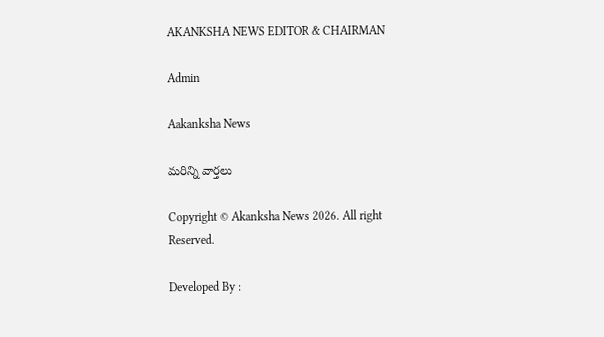AKANKSHA NEWS EDITOR & CHAIRMAN

Admin

Aakanksha News

మరిన్ని వార్తలు

Copyright © Akanksha News 2026. All right Reserved.

Developed By :